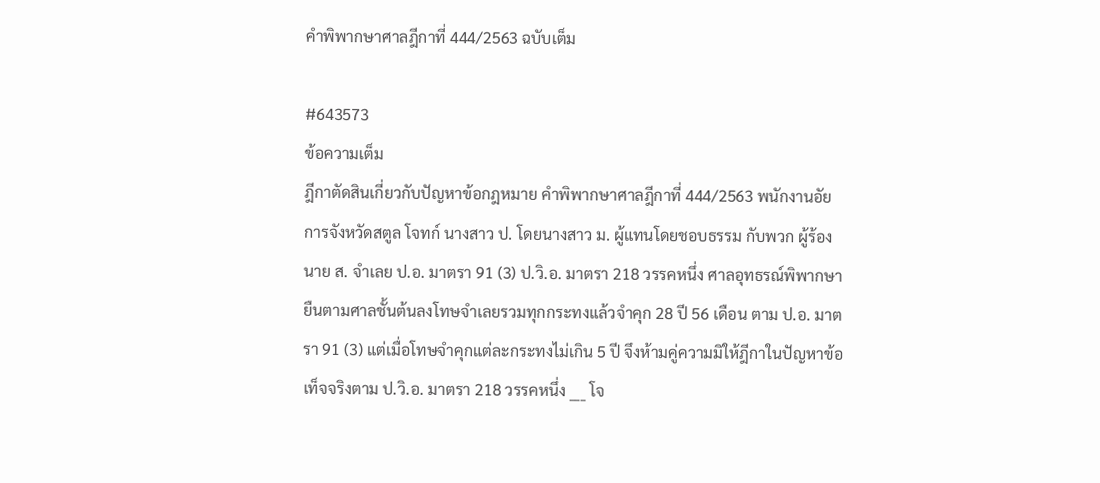คำพิพากษาศาลฎีกาที่ 444/2563 ฉบับเต็ม

#643573
ข้อความเต็ม
ฎีกาตัดสินเกี่ยวกับปัญหาข้อกฎหมาย คำพิพากษาศาลฎีกาที่ 444/2563 พนักงานอัยการจังหวัดสตูล โจทก์ นางสาว ป. โดยนางสาว ม. ผู้แทนโดยชอบธรรม กับพวก ผู้ร้อง นาย ส. จำเลย ป.อ. มาตรา 91 (3) ป.วิ.อ. มาตรา 218 วรรคหนึ่ง ศาลอุทธรณ์พิพากษายืนตามศาลชั้นต้นลงโทษจำเลยรวมทุกกระทงแล้วจำคุก 28 ปี 56 เดือน ตาม ป.อ. มาตรา 91 (3) แต่เมื่อโทษจำคุกแต่ละกระทงไม่เกิน 5 ปี จึงห้ามคู่ความมิให้ฎีกาในปัญหาข้อเท็จจริงตาม ป.วิ.อ. มาตรา 218 วรรคหนึ่ง ___ โจ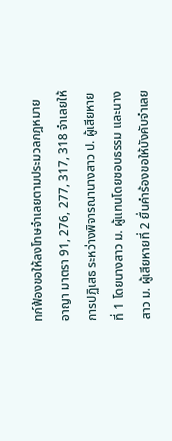ทก์ฟ้องขอให้ลงโทษจำเลยตามประมวลกฎหมายอาญา มาตรา 91, 276, 277, 317, 318 จำเลยให้การปฏิเสธ ระหว่างพิจารณานางสาว ป. ผู้เสียหายที่ 1 โดยนางสาว ม. ผู้แทนโดยชอบธรรม และนางสาว ม. ผู้เสียหายที่ 2 ยื่นคำร้องขอให้บังคับจำเลย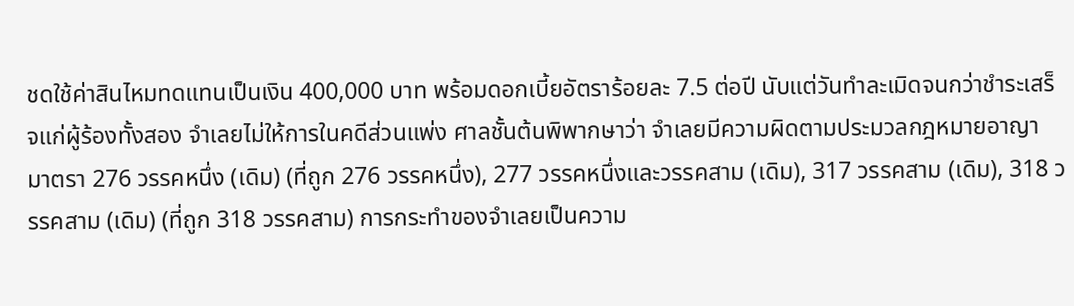ชดใช้ค่าสินไหมทดแทนเป็นเงิน 400,000 บาท พร้อมดอกเบี้ยอัตราร้อยละ 7.5 ต่อปี นับแต่วันทำละเมิดจนกว่าชำระเสร็จแก่ผู้ร้องทั้งสอง จำเลยไม่ให้การในคดีส่วนแพ่ง ศาลชั้นต้นพิพากษาว่า จำเลยมีความผิดตามประมวลกฎหมายอาญา มาตรา 276 วรรคหนึ่ง (เดิม) (ที่ถูก 276 วรรคหนึ่ง), 277 วรรคหนึ่งและวรรคสาม (เดิม), 317 วรรคสาม (เดิม), 318 วรรคสาม (เดิม) (ที่ถูก 318 วรรคสาม) การกระทำของจำเลยเป็นความ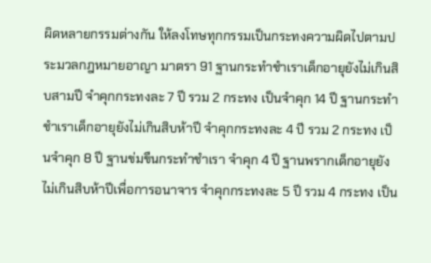ผิดหลายกรรมต่างกัน ให้ลงโทษทุกกรรมเป็นกระทงความผิดไปตามประมวลกฎหมายอาญา มาตรา 91 ฐานกระทำชำเราเด็กอายุยังไม่เกินสิบสามปี จำคุกกระทงละ 7 ปี รวม 2 กระทง เป็นจำคุก 14 ปี ฐานกระทำชำเราเด็กอายุยังไม่เกินสิบห้าปี จำคุกกระทงละ 4 ปี รวม 2 กระทง เป็นจำคุก 8 ปี ฐานข่มขืนกระทำชำเรา จำคุก 4 ปี ฐานพรากเด็กอายุยังไม่เกินสิบห้าปีเพื่อการอนาจาร จำคุกกระทงละ 5 ปี รวม 4 กระทง เป็น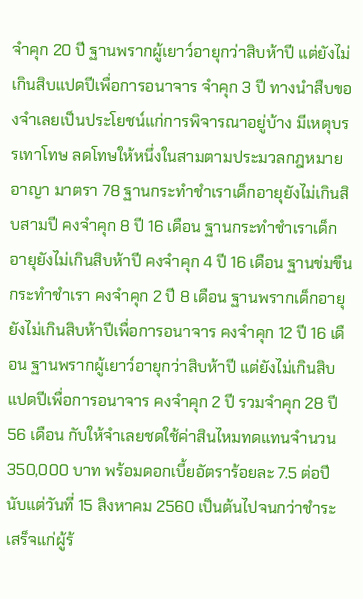จำคุก 20 ปี ฐานพรากผู้เยาว์อายุกว่าสิบห้าปี แต่ยังไม่เกินสิบแปดปีเพื่อการอนาจาร จำคุก 3 ปี ทางนำสืบของจำเลยเป็นประโยชน์แก่การพิจารณาอยู่บ้าง มีเหตุบรรเทาโทษ ลดโทษให้หนึ่งในสามตามประมวลกฎหมายอาญา มาตรา 78 ฐานกระทำชำเราเด็กอายุยังไม่เกินสิบสามปี คงจำคุก 8 ปี 16 เดือน ฐานกระทำชำเราเด็กอายุยังไม่เกินสิบห้าปี คงจำคุก 4 ปี 16 เดือน ฐานข่มขืนกระทำชำเรา คงจำคุก 2 ปี 8 เดือน ฐานพรากเด็กอายุยังไม่เกินสิบห้าปีเพื่อการอนาจาร คงจำคุก 12 ปี 16 เดือน ฐานพรากผู้เยาว์อายุกว่าสิบห้าปี แต่ยังไม่เกินสิบแปดปีเพื่อการอนาจาร คงจำคุก 2 ปี รวมจำคุก 28 ปี 56 เดือน กับให้จำเลยชดใช้ค่าสินไหมทดแทนจำนวน 350,000 บาท พร้อมดอกเบี้ยอัตราร้อยละ 7.5 ต่อปี นับแต่วันที่ 15 สิงหาคม 2560 เป็นต้นไปจนกว่าชำระเสร็จแก่ผู้ร้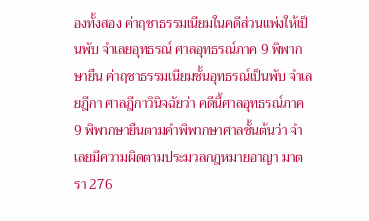องทั้งสอง ค่าฤชาธรรมเนียมในคดีส่วนแพ่งให้เป็นพับ จำเลยอุทธรณ์ ศาลอุทธรณ์ภาค 9 พิพากษายืน ค่าฤชาธรรมเนียมชั้นอุทธรณ์เป็นพับ จำเลยฎีกา ศาลฎีกาวินิจฉัยว่า คดีนี้ศาลอุทธรณ์ภาค 9 พิพากษายืนตามคำพิพากษาศาลชั้นต้นว่า จำเลยมีความผิดตามประมวลกฎหมายอาญา มาตรา 276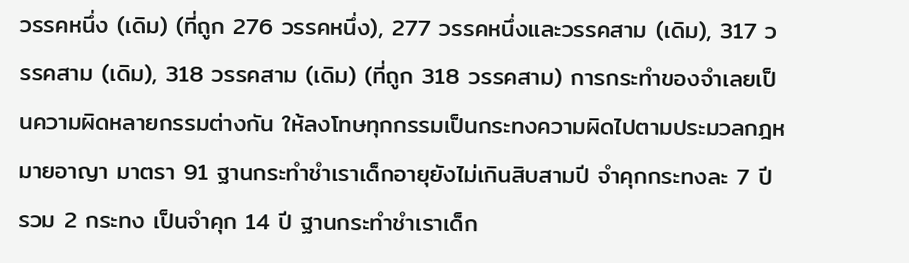วรรคหนึ่ง (เดิม) (ที่ถูก 276 วรรคหนึ่ง), 277 วรรคหนึ่งและวรรคสาม (เดิม), 317 วรรคสาม (เดิม), 318 วรรคสาม (เดิม) (ที่ถูก 318 วรรคสาม) การกระทำของจำเลยเป็นความผิดหลายกรรมต่างกัน ให้ลงโทษทุกกรรมเป็นกระทงความผิดไปตามประมวลกฎหมายอาญา มาตรา 91 ฐานกระทำชำเราเด็กอายุยังไม่เกินสิบสามปี จำคุกกระทงละ 7 ปี รวม 2 กระทง เป็นจำคุก 14 ปี ฐานกระทำชำเราเด็ก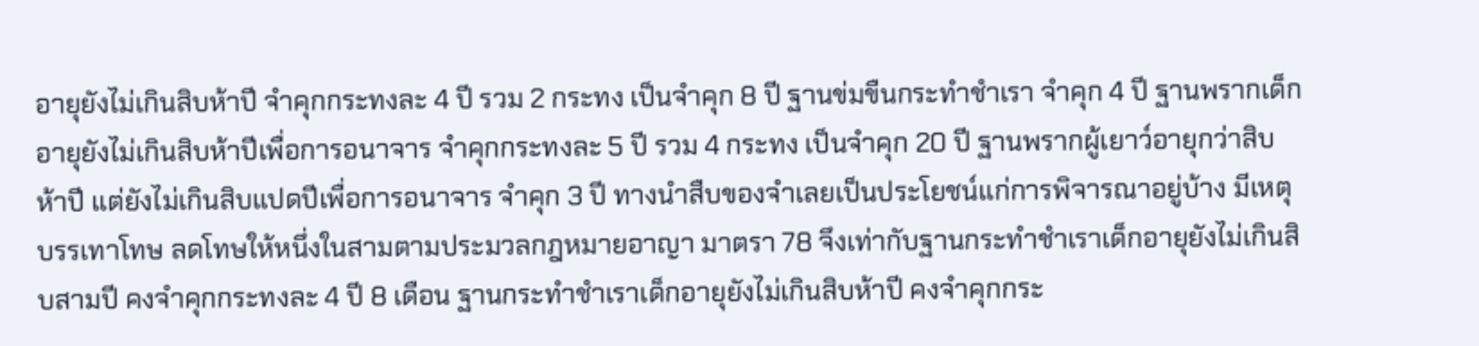อายุยังไม่เกินสิบห้าปี จำคุกกระทงละ 4 ปี รวม 2 กระทง เป็นจำคุก 8 ปี ฐานข่มขืนกระทำชำเรา จำคุก 4 ปี ฐานพรากเด็กอายุยังไม่เกินสิบห้าปีเพื่อการอนาจาร จำคุกกระทงละ 5 ปี รวม 4 กระทง เป็นจำคุก 20 ปี ฐานพรากผู้เยาว์อายุกว่าสิบห้าปี แต่ยังไม่เกินสิบแปดปีเพื่อการอนาจาร จำคุก 3 ปี ทางนำสืบของจำเลยเป็นประโยชน์แก่การพิจารณาอยู่บ้าง มีเหตุบรรเทาโทษ ลดโทษให้หนึ่งในสามตามประมวลกฎหมายอาญา มาตรา 78 จึงเท่ากับฐานกระทำชำเราเด็กอายุยังไม่เกินสิบสามปี คงจำคุกกระทงละ 4 ปี 8 เดือน ฐานกระทำชำเราเด็กอายุยังไม่เกินสิบห้าปี คงจำคุกกระ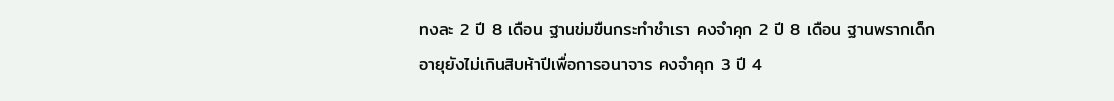ทงละ 2 ปี 8 เดือน ฐานข่มขืนกระทำชำเรา คงจำคุก 2 ปี 8 เดือน ฐานพรากเด็กอายุยังไม่เกินสิบห้าปีเพื่อการอนาจาร คงจำคุก 3 ปี 4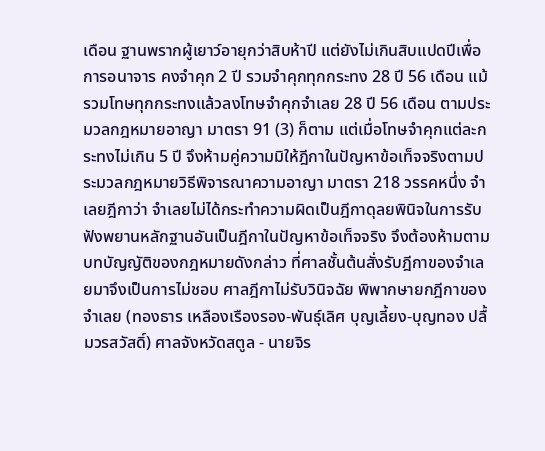เดือน ฐานพรากผู้เยาว์อายุกว่าสิบห้าปี แต่ยังไม่เกินสิบแปดปีเพื่อการอนาจาร คงจำคุก 2 ปี รวมจำคุกทุกกระทง 28 ปี 56 เดือน แม้รวมโทษทุกกระทงแล้วลงโทษจำคุกจำเลย 28 ปี 56 เดือน ตามประมวลกฎหมายอาญา มาตรา 91 (3) ก็ตาม แต่เมื่อโทษจำคุกแต่ละกระทงไม่เกิน 5 ปี จึงห้ามคู่ความมิให้ฎีกาในปัญหาข้อเท็จจริงตามประมวลกฎหมายวิธีพิจารณาความอาญา มาตรา 218 วรรคหนึ่ง จำเลยฎีกาว่า จำเลยไม่ได้กระทำความผิดเป็นฎีกาดุลยพินิจในการรับฟังพยานหลักฐานอันเป็นฎีกาในปัญหาข้อเท็จจริง จึงต้องห้ามตามบทบัญญัติของกฎหมายดังกล่าว ที่ศาลชั้นต้นสั่งรับฎีกาของจำเลยมาจึงเป็นการไม่ชอบ ศาลฎีกาไม่รับวินิจฉัย พิพากษายกฎีกาของจำเลย (ทองธาร เหลืองเรืองรอง-พันธุ์เลิศ บุญเลี้ยง-บุญทอง ปลื้มวรสวัสดิ์) ศาลจังหวัดสตูล - นายจิร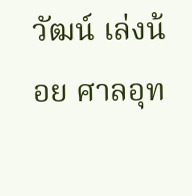วัฒน์ เล่งน้อย ศาลอุท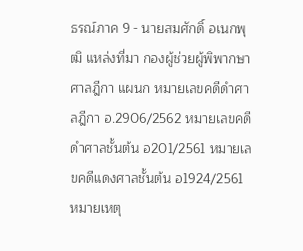ธรณ์ภาค 9 - นายสมศักดิ์ อเนกพุฒิ แหล่งที่มา กองผู้ช่วยผู้พิพากษาศาลฎีกา แผนก หมายเลขคดีดำศาลฎีกา อ.2906/2562 หมายเลขคดีดำศาลชั้นต้น อ201/2561 หมายเลขคดีแดงศาลชั้นต้น อ1924/2561 หมายเหตุ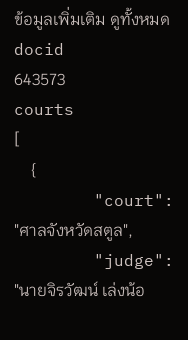ข้อมูลเพิ่มเติม ดูทั้งหมด
docid
643573
courts
[
    {
        "court": "ศาลจังหวัดสตูล",
        "judge": "นายจิรวัฒน์ เล่งน้อ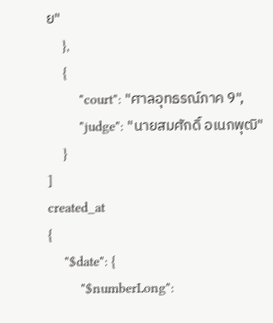ย"
    },
    {
        "court": "ศาลอุทธรณ์ภาค 9",
        "judge": "นายสมศักดิ์ อเนกพุฒิ"
    }
]
created_at
{
    "$date": {
        "$numberLong":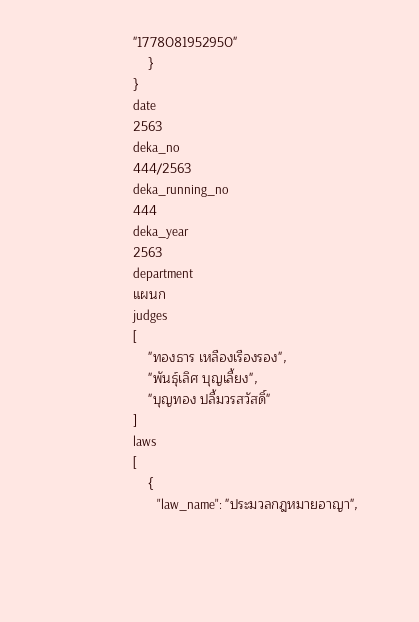"1778081952950"
    }
}
date
2563
deka_no
444/2563
deka_running_no
444
deka_year
2563
department
แผนก
judges
[
    "ทองธาร เหลืองเรืองรอง",
    "พันธุ์เลิศ บุญเลี้ยง",
    "บุญทอง ปลื้มวรสวัสดิ์"
]
laws
[
    {
        "law_name": "ประมวลกฎหมายอาญา",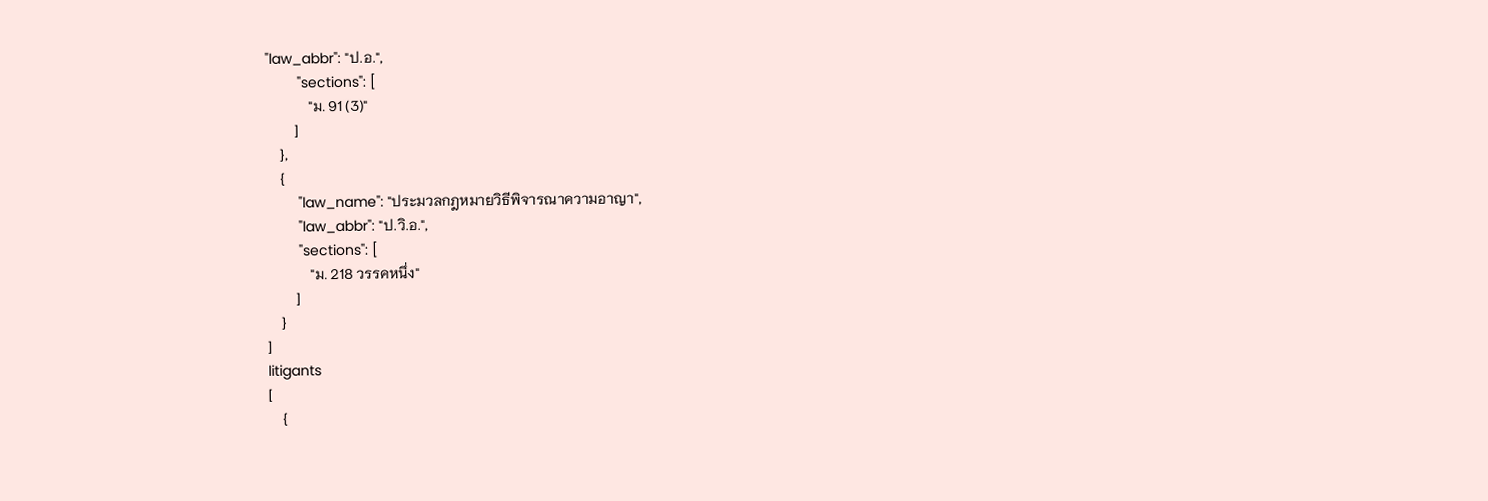"law_abbr": "ป.อ.",
        "sections": [
            "ม. 91 (3)"
        ]
    },
    {
        "law_name": "ประมวลกฎหมายวิธีพิจารณาความอาญา",
        "law_abbr": "ป.วิ.อ.",
        "sections": [
            "ม. 218 วรรคหนึ่ง"
        ]
    }
]
litigants
[
    {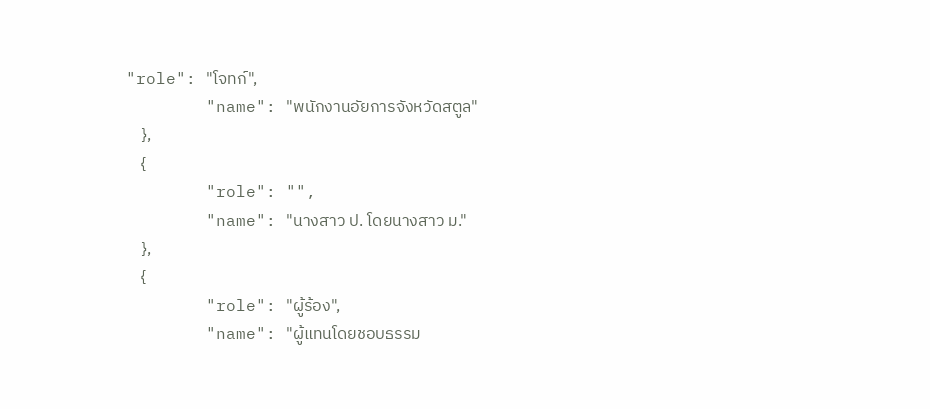"role": "โจทก์",
        "name": "พนักงานอัยการจังหวัดสตูล"
    },
    {
        "role": "",
        "name": "นางสาว ป. โดยนางสาว ม."
    },
    {
        "role": "ผู้ร้อง",
        "name": "ผู้แทนโดยชอบธรรม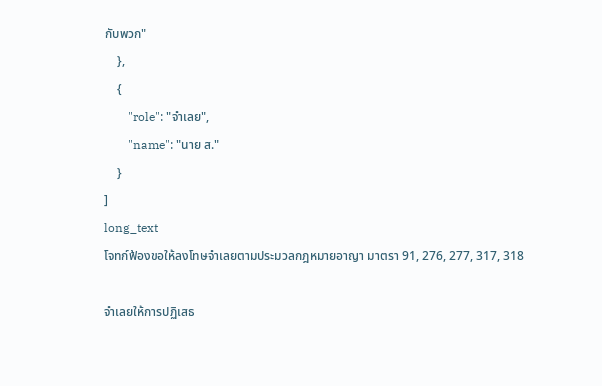กับพวก"
    },
    {
        "role": "จำเลย",
        "name": "นาย ส."
    }
]
long_text
โจทก์ฟ้องขอให้ลงโทษจำเลยตามประมวลกฎหมายอาญา มาตรา 91, 276, 277, 317, 318

จำเลยให้การปฏิเสธ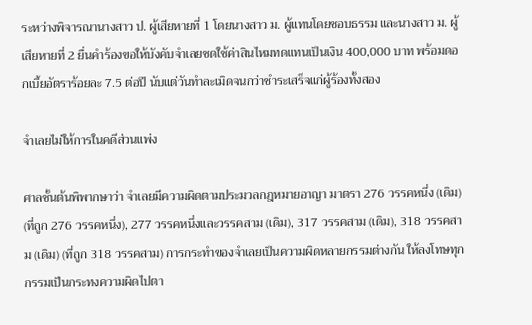ระหว่างพิจารณานางสาว ป. ผู้เสียหายที่ 1 โดยนางสาว ม. ผู้แทนโดยชอบธรรม และนางสาว ม. ผู้เสียหายที่ 2 ยื่นคำร้องขอให้บังคับจำเลยชดใช้ค่าสินไหมทดแทนเป็นเงิน 400,000 บาท พร้อมดอกเบี้ยอัตราร้อยละ 7.5 ต่อปี นับแต่วันทำละเมิดจนกว่าชำระเสร็จแก่ผู้ร้องทั้งสอง

จำเลยไม่ให้การในคดีส่วนแพ่ง

ศาลชั้นต้นพิพากษาว่า จำเลยมีความผิดตามประมวลกฎหมายอาญา มาตรา 276 วรรคหนึ่ง (เดิม) (ที่ถูก 276 วรรคหนึ่ง), 277 วรรคหนึ่งและวรรคสาม (เดิม), 317 วรรคสาม (เดิม), 318 วรรคสาม (เดิม) (ที่ถูก 318 วรรคสาม) การกระทำของจำเลยเป็นความผิดหลายกรรมต่างกัน ให้ลงโทษทุกกรรมเป็นกระทงความผิดไปตา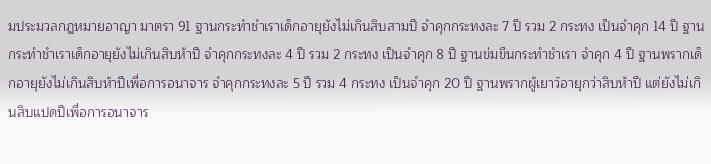มประมวลกฎหมายอาญา มาตรา 91 ฐานกระทำชำเราเด็กอายุยังไม่เกินสิบสามปี จำคุกกระทงละ 7 ปี รวม 2 กระทง เป็นจำคุก 14 ปี ฐานกระทำชำเราเด็กอายุยังไม่เกินสิบห้าปี จำคุกกระทงละ 4 ปี รวม 2 กระทง เป็นจำคุก 8 ปี ฐานข่มขืนกระทำชำเรา จำคุก 4 ปี ฐานพรากเด็กอายุยังไม่เกินสิบห้าปีเพื่อการอนาจาร จำคุกกระทงละ 5 ปี รวม 4 กระทง เป็นจำคุก 20 ปี ฐานพรากผู้เยาว์อายุกว่าสิบห้าปี แต่ยังไม่เกินสิบแปดปีเพื่อการอนาจาร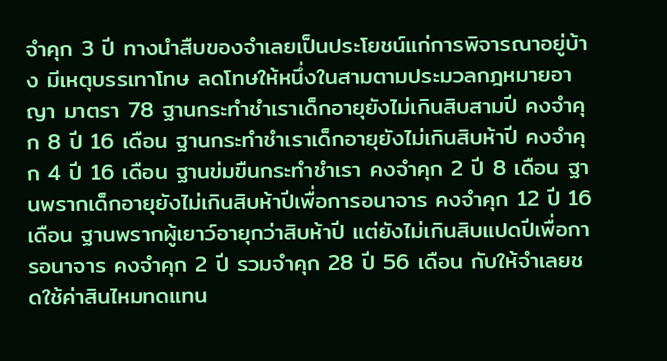จำคุก 3 ปี ทางนำสืบของจำเลยเป็นประโยชน์แก่การพิจารณาอยู่บ้าง มีเหตุบรรเทาโทษ ลดโทษให้หนึ่งในสามตามประมวลกฎหมายอาญา มาตรา 78 ฐานกระทำชำเราเด็กอายุยังไม่เกินสิบสามปี คงจำคุก 8 ปี 16 เดือน ฐานกระทำชำเราเด็กอายุยังไม่เกินสิบห้าปี คงจำคุก 4 ปี 16 เดือน ฐานข่มขืนกระทำชำเรา คงจำคุก 2 ปี 8 เดือน ฐานพรากเด็กอายุยังไม่เกินสิบห้าปีเพื่อการอนาจาร คงจำคุก 12 ปี 16 เดือน ฐานพรากผู้เยาว์อายุกว่าสิบห้าปี แต่ยังไม่เกินสิบแปดปีเพื่อการอนาจาร คงจำคุก 2 ปี รวมจำคุก 28 ปี 56 เดือน กับให้จำเลยชดใช้ค่าสินไหมทดแทน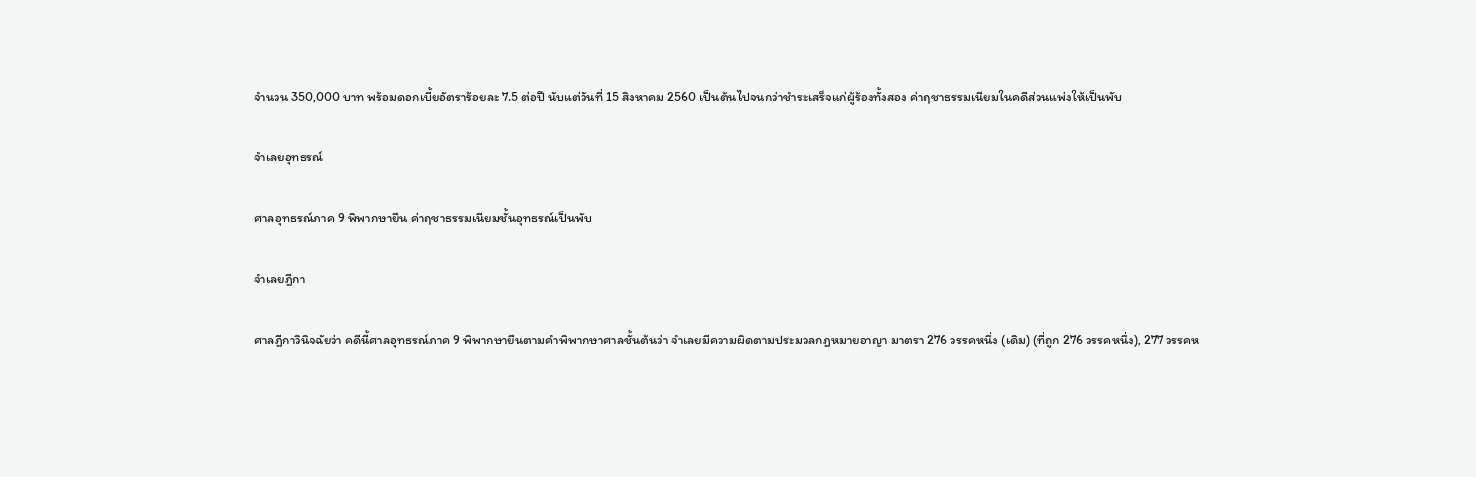จำนวน 350,000 บาท พร้อมดอกเบี้ยอัตราร้อยละ 7.5 ต่อปี นับแต่วันที่ 15 สิงหาคม 2560 เป็นต้นไปจนกว่าชำระเสร็จแก่ผู้ร้องทั้งสอง ค่าฤชาธรรมเนียมในคดีส่วนแพ่งให้เป็นพับ

จำเลยอุทธรณ์

ศาลอุทธรณ์ภาค 9 พิพากษายืน ค่าฤชาธรรมเนียมชั้นอุทธรณ์เป็นพับ

จำเลยฎีกา

ศาลฎีกาวินิจฉัยว่า คดีนี้ศาลอุทธรณ์ภาค 9 พิพากษายืนตามคำพิพากษาศาลชั้นต้นว่า จำเลยมีความผิดตามประมวลกฎหมายอาญา มาตรา 276 วรรคหนึ่ง (เดิม) (ที่ถูก 276 วรรคหนึ่ง), 277 วรรคห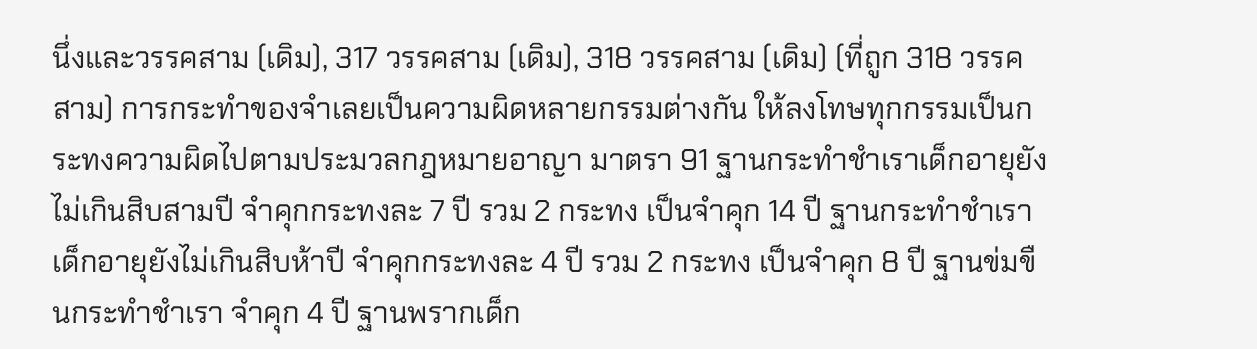นึ่งและวรรคสาม (เดิม), 317 วรรคสาม (เดิม), 318 วรรคสาม (เดิม) (ที่ถูก 318 วรรคสาม) การกระทำของจำเลยเป็นความผิดหลายกรรมต่างกัน ให้ลงโทษทุกกรรมเป็นกระทงความผิดไปตามประมวลกฎหมายอาญา มาตรา 91 ฐานกระทำชำเราเด็กอายุยังไม่เกินสิบสามปี จำคุกกระทงละ 7 ปี รวม 2 กระทง เป็นจำคุก 14 ปี ฐานกระทำชำเราเด็กอายุยังไม่เกินสิบห้าปี จำคุกกระทงละ 4 ปี รวม 2 กระทง เป็นจำคุก 8 ปี ฐานข่มขืนกระทำชำเรา จำคุก 4 ปี ฐานพรากเด็ก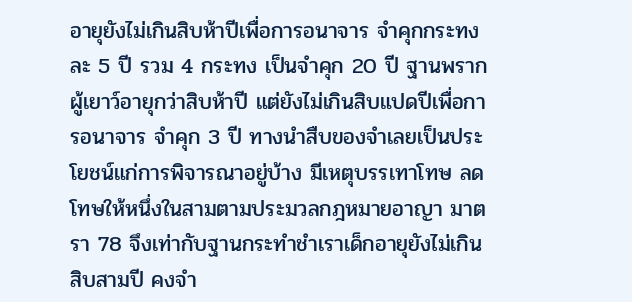อายุยังไม่เกินสิบห้าปีเพื่อการอนาจาร จำคุกกระทงละ 5 ปี รวม 4 กระทง เป็นจำคุก 20 ปี ฐานพรากผู้เยาว์อายุกว่าสิบห้าปี แต่ยังไม่เกินสิบแปดปีเพื่อการอนาจาร จำคุก 3 ปี ทางนำสืบของจำเลยเป็นประโยชน์แก่การพิจารณาอยู่บ้าง มีเหตุบรรเทาโทษ ลดโทษให้หนึ่งในสามตามประมวลกฎหมายอาญา มาตรา 78 จึงเท่ากับฐานกระทำชำเราเด็กอายุยังไม่เกินสิบสามปี คงจำ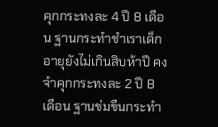คุกกระทงละ 4 ปี 8 เดือน ฐานกระทำชำเราเด็กอายุยังไม่เกินสิบห้าปี คงจำคุกกระทงละ 2 ปี 8 เดือน ฐานข่มขืนกระทำ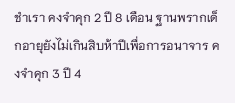ชำเรา คงจำคุก 2 ปี 8 เดือน ฐานพรากเด็กอายุยังไม่เกินสิบห้าปีเพื่อการอนาจาร คงจำคุก 3 ปี 4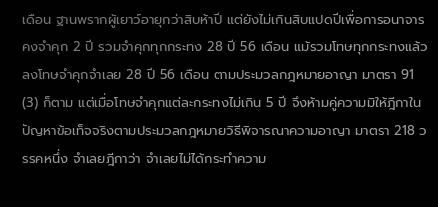เดือน ฐานพรากผู้เยาว์อายุกว่าสิบห้าปี แต่ยังไม่เกินสิบแปดปีเพื่อการอนาจาร คงจำคุก 2 ปี รวมจำคุกทุกกระทง 28 ปี 56 เดือน แม้รวมโทษทุกกระทงแล้วลงโทษจำคุกจำเลย 28 ปี 56 เดือน ตามประมวลกฎหมายอาญา มาตรา 91 (3) ก็ตาม แต่เมื่อโทษจำคุกแต่ละกระทงไม่เกิน 5 ปี จึงห้ามคู่ความมิให้ฎีกาในปัญหาข้อเท็จจริงตามประมวลกฎหมายวิธีพิจารณาความอาญา มาตรา 218 วรรคหนึ่ง จำเลยฎีกาว่า จำเลยไม่ได้กระทำความ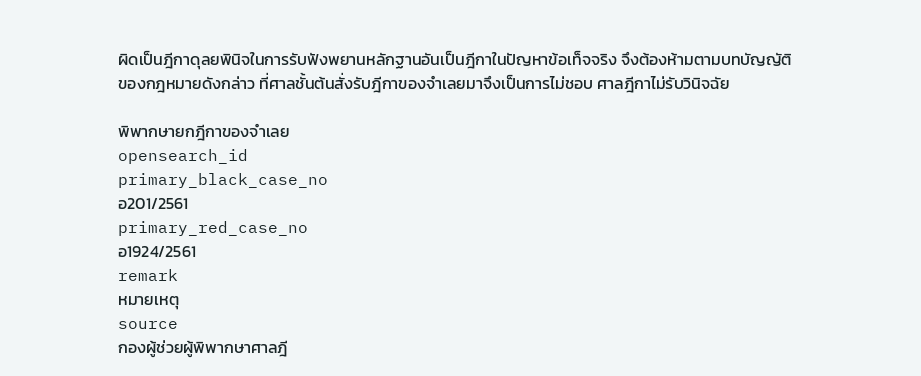ผิดเป็นฎีกาดุลยพินิจในการรับฟังพยานหลักฐานอันเป็นฎีกาในปัญหาข้อเท็จจริง จึงต้องห้ามตามบทบัญญัติของกฎหมายดังกล่าว ที่ศาลชั้นต้นสั่งรับฎีกาของจำเลยมาจึงเป็นการไม่ชอบ ศาลฎีกาไม่รับวินิจฉัย

พิพากษายกฎีกาของจำเลย
opensearch_id
primary_black_case_no
อ201/2561
primary_red_case_no
อ1924/2561
remark
หมายเหตุ
source
กองผู้ช่วยผู้พิพากษาศาลฎี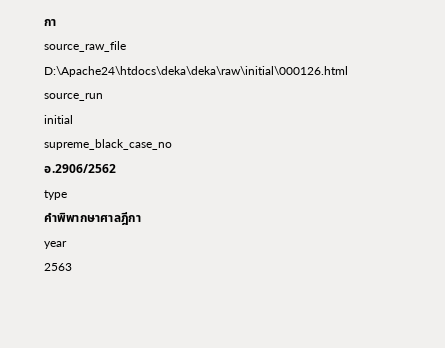กา
source_raw_file
D:\Apache24\htdocs\deka\deka\raw\initial\000126.html
source_run
initial
supreme_black_case_no
อ.2906/2562
type
คำพิพากษาศาลฎีกา
year
2563